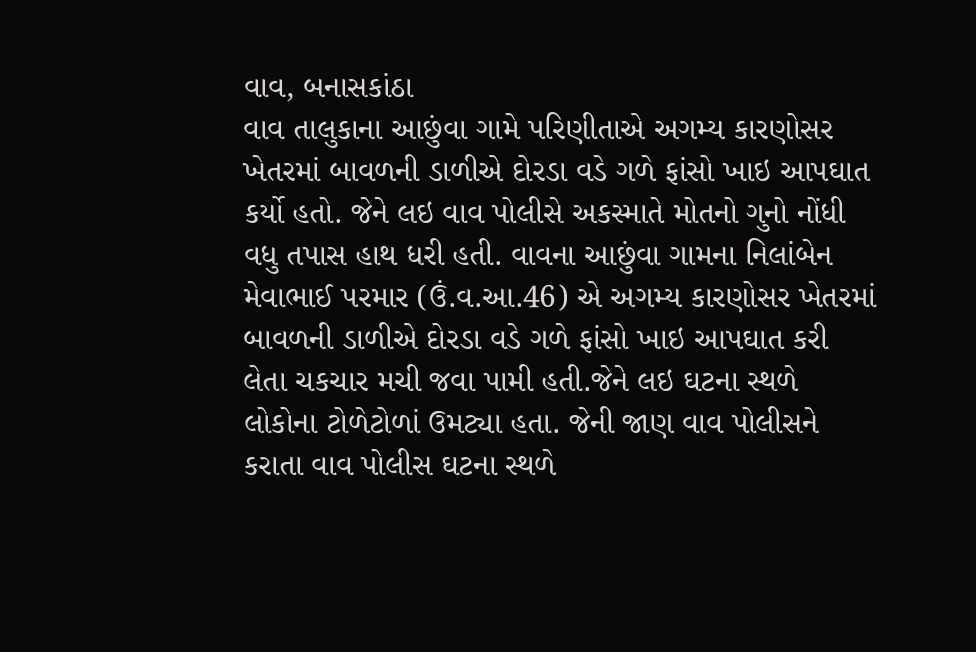વાવ, બનાસકાંઠા
વાવ તાલુકાના આછુંવા ગામે પરિણીતાએ અગમ્ય કારણોસર ખેતરમાં બાવળની ડાળીએ દોરડા વડે ગળે ફાંસો ખાઇ આપઘાત કર્યો હતો. જેને લઇ વાવ પોલીસે અકસ્માતે મોતનો ગુનો નોંધી વધુ તપાસ હાથ ધરી હતી. વાવના આછુંવા ગામના નિલાંબેન મેવાભાઈ પરમાર (ઉં.વ.આ.46) એ અગમ્ય કારણોસર ખેતરમાં બાવળની ડાળીએ દોરડા વડે ગળે ફાંસો ખાઇ આપઘાત કરી લેતા ચકચાર મચી જવા પામી હતી.જેને લઇ ઘટના સ્થળે લોકોના ટોળેટોળાં ઉમટ્યા હતા. જેની જાણ વાવ પોલીસને કરાતા વાવ પોલીસ ઘટના સ્થળે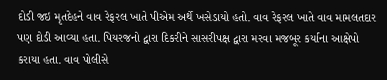દોડી જઇ મૃતદેહને વાવ રેફરલ ખાતે પીએમ અર્થે ખસેડાયો હતો. વાવ રેફરલ ખાતે વાવ મામલતદાર પણ દોડી આવ્યા હતા. પિયરજનો દ્વારા દિકરીને સાસરીપક્ષ દ્વારા મરવા મજબૂર કર્યાના આક્ષેપો કરાયા હતા. વાવ પોલીસે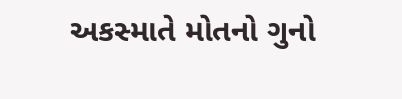અકસ્માતે મોતનો ગુનો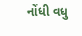નોંધી વધુ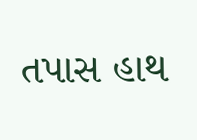તપાસ હાથ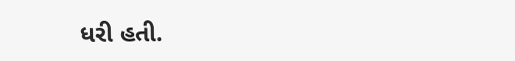ધરી હતી.